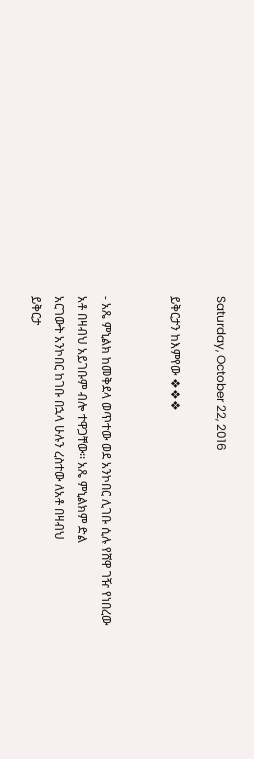Saturday, October 22, 2016

ይቅርታን ከእምየው ❖❖❖


- አጼ ምኒልክ ከመቅደላ ወጥተው ወደ አንኮበር ሊገቡ ሲሉ የሸዋ ገዥ የነበረው
አቶ በዛብህ አይገቡም ብሎ ተዋጋቸው፡፡ አጼ ምኒልክም ድል
አርገውት አንኮበር ከገቡ በኋላ ሁሉን ረስተው ለአቶ በዛብህ
ይቅርታ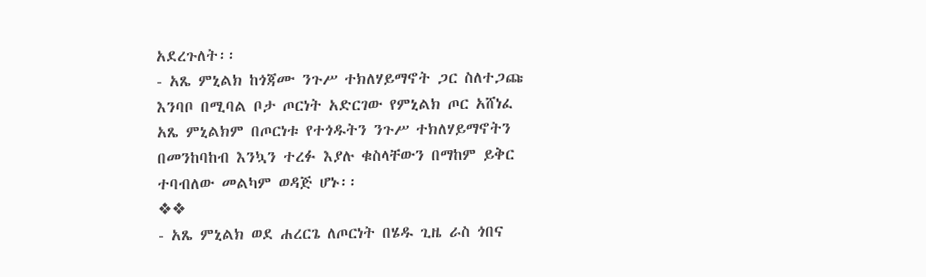አደረጉለት፡፡
- አጼ ምኒልክ ከጎጃሙ ንጉሥ ተክለሃይማኖት ጋር ስለተጋጩ
እንባቦ በሚባል ቦታ ጦርነት አድርገው የምኒልክ ጦር አሸነፈ
አጼ ምኒልክም በጦርነቱ የተጎዱትን ንጉሥ ተክለሃይማኖትን
በመንከባከብ እንኳን ተረፉ እያሉ ቁስላቸውን በማከም ይቅር
ተባብለው መልካም ወዳጅ ሆኑ፡፡
❖❖
- አጼ ምኒልክ ወደ ሐረርጌ ለጦርነት በሄዱ ጊዜ ራስ ጎበና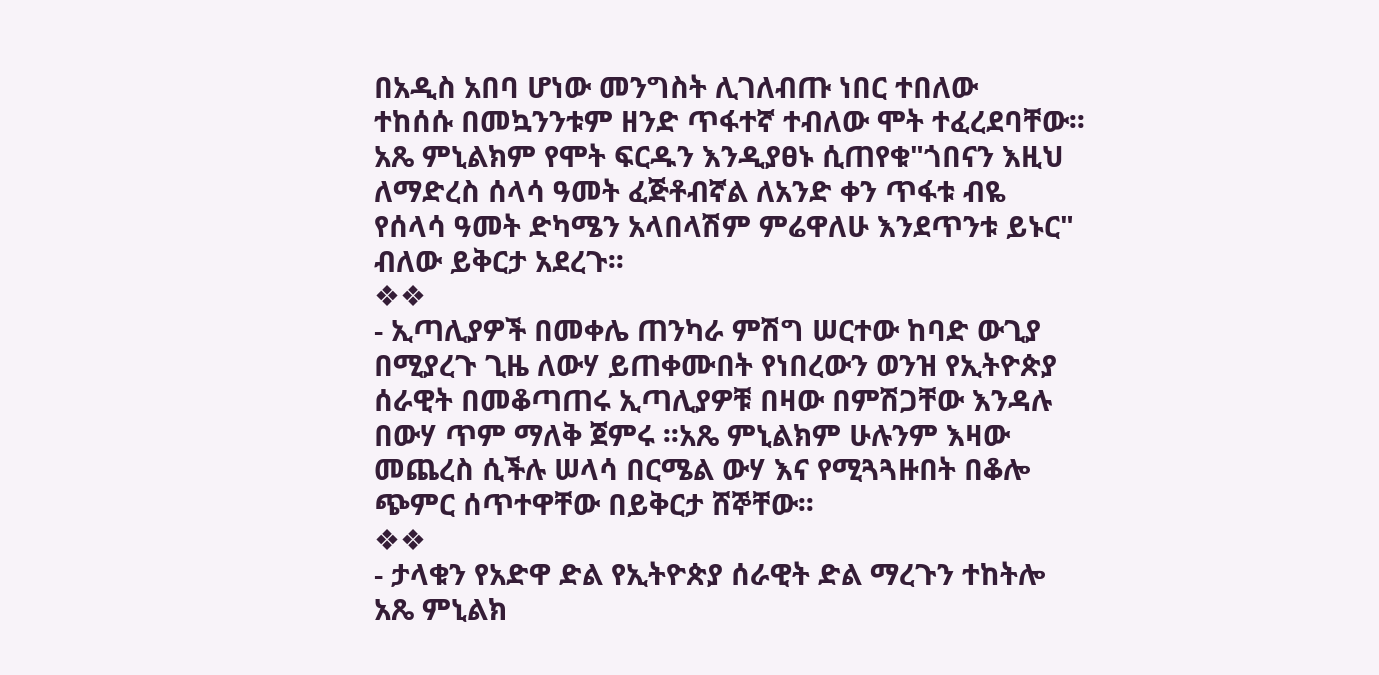በአዲስ አበባ ሆነው መንግስት ሊገለብጡ ነበር ተበለው
ተከሰሱ በመኳንንቱም ዘንድ ጥፋተኛ ተብለው ሞት ተፈረደባቸው፡፡
አጼ ምኒልክም የሞት ፍርዱን እንዲያፀኑ ሲጠየቁ"ጎበናን እዚህ
ለማድረስ ሰላሳ ዓመት ፈጅቶብኛል ለአንድ ቀን ጥፋቱ ብዬ
የሰላሳ ዓመት ድካሜን አላበላሽም ምሬዋለሁ እንደጥንቱ ይኑር"
ብለው ይቅርታ አደረጉ፡፡
❖❖
- ኢጣሊያዎች በመቀሌ ጠንካራ ምሽግ ሠርተው ከባድ ውጊያ
በሚያረጉ ጊዜ ለውሃ ይጠቀሙበት የነበረውን ወንዝ የኢትዮጵያ
ሰራዊት በመቆጣጠሩ ኢጣሊያዎቹ በዛው በምሽጋቸው እንዳሉ
በውሃ ጥም ማለቅ ጀምሩ ፡፡አጼ ምኒልክም ሁሉንም እዛው
መጨረስ ሲችሉ ሠላሳ በርሜል ውሃ እና የሚጓጓዙበት በቆሎ
ጭምር ሰጥተዋቸው በይቅርታ ሸኞቸው፡፡
❖❖
- ታላቁን የአድዋ ድል የኢትዮጵያ ሰራዊት ድል ማረጉን ተከትሎ
አጼ ምኒልክ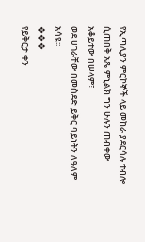የኢጣሊያን ምርኮኞች ላይ መከራ ያደርሳሉ ተብሎ
ሲጠበቅ አጼ ምኒልክ ግን ሁሉን ጠብቀው አቆይተው በሠላም፣
ወደ ሀገራቸው በመስደድ ይቅር ባይነትን ለዓለም አሳዩ፡፡
❖❖❖
የይቅርታ ቀን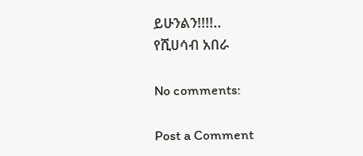ይሁንልን!!!!..
የሺሀሳብ አበራ

No comments:

Post a Comment